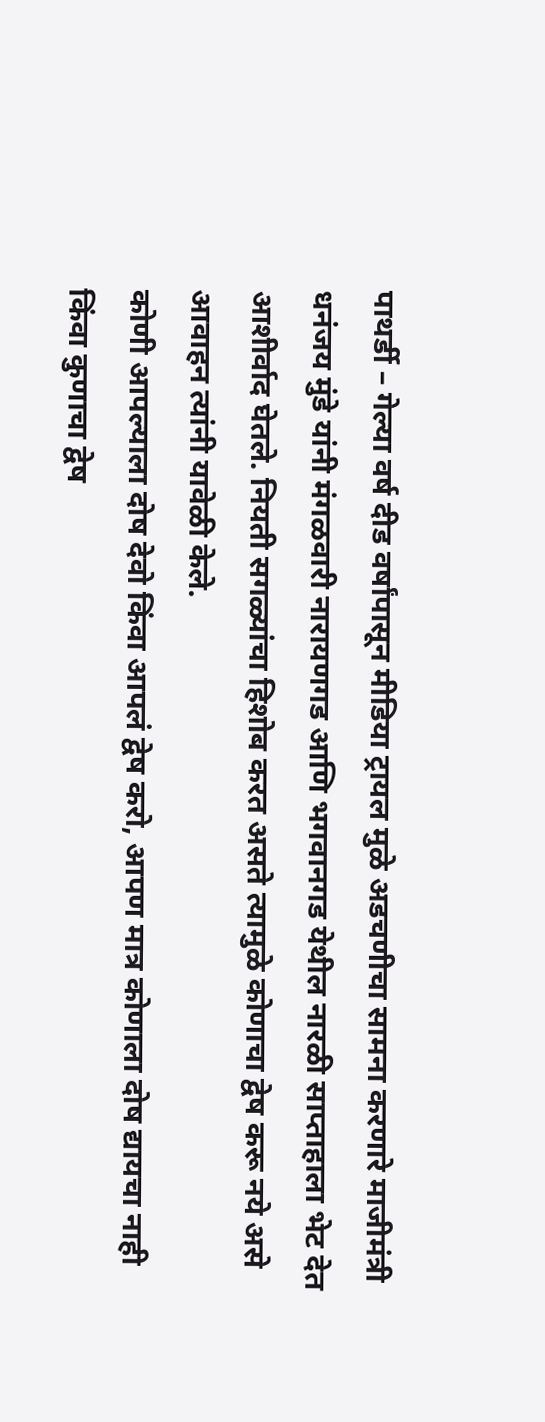पाथर्डी – गेल्या वर्ष दीड वर्षांपासून मीडिया ट्रायल मुळे अडचणीचा सामना करणारे माजीमंत्री धनंजय मुंडे यांनी मंगळवारी नारायणगड आणि भगवानगड येथील नारळी साप्ताहाला भेट देत आशीर्वाद घेतले. नियती सगळ्यांचा हिशोब करत असते त्यामुळे कोणाचा द्वेष करू नये असे आवाहन त्यांनी यावेळी केले.
कोणी आपल्याला दोष देवो किंवा आपलं द्वेष करो, आपण मात्र कोणाला दोष द्यायचा नाही किंवा कुणाचा द्वेष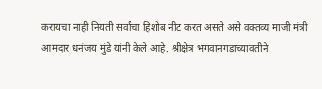करायचा नाही नियती सर्वांचा हिशोब नीट करत असते असे वक्तव्य माजी मंत्री आमदार धनंजय मुंडे यांनी केले आहे. श्रीक्षेत्र भगवानगडाच्यावतीने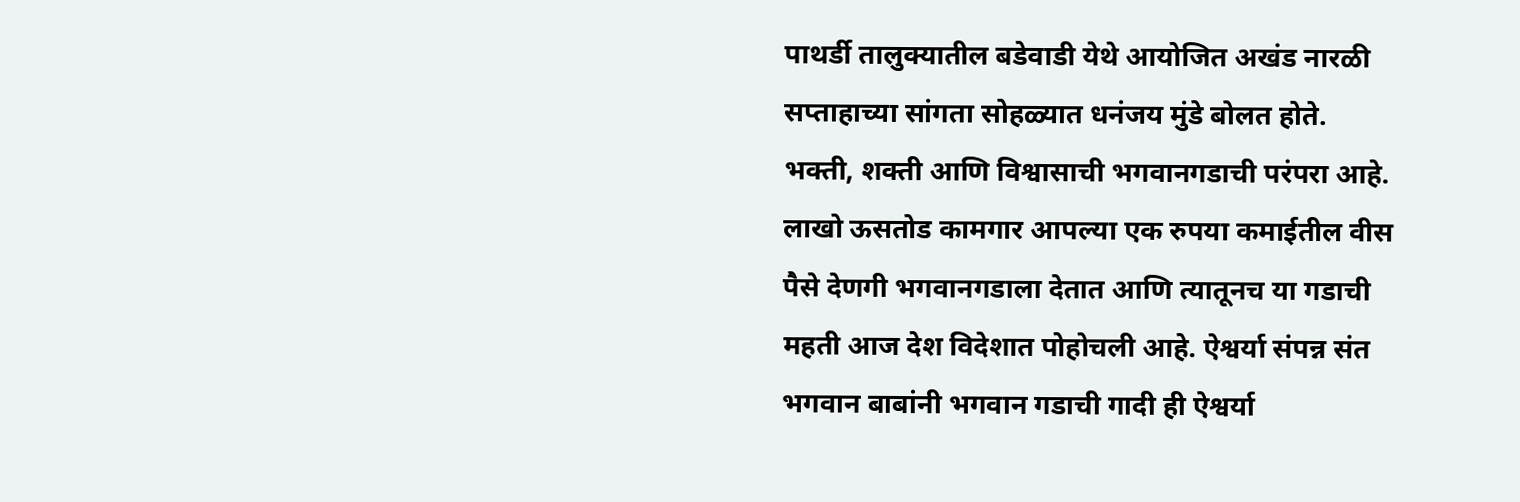पाथर्डी तालुक्यातील बडेवाडी येथे आयोजित अखंड नारळी सप्ताहाच्या सांगता सोहळ्यात धनंजय मुंडे बोलत होते.
भक्ती, शक्ती आणि विश्वासाची भगवानगडाची परंपरा आहे. लाखो ऊसतोड कामगार आपल्या एक रुपया कमाईतील वीस पैसे देणगी भगवानगडाला देतात आणि त्यातूनच या गडाची महती आज देश विदेशात पोहोचली आहे. ऐश्वर्या संपन्न संत भगवान बाबांनी भगवान गडाची गादी ही ऐश्वर्या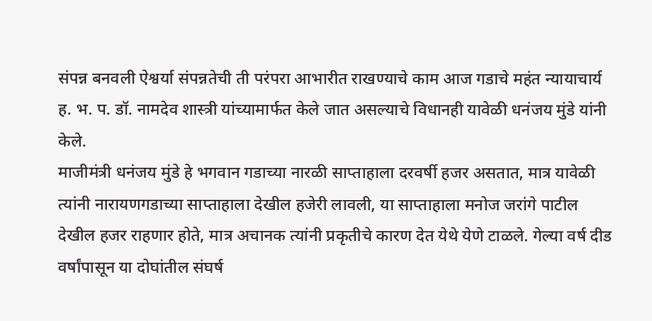संपन्न बनवली ऐश्वर्या संपन्नतेची ती परंपरा आभारीत राखण्याचे काम आज गडाचे महंत न्यायाचार्य ह. भ. प. डॉ. नामदेव शास्त्री यांच्यामार्फत केले जात असल्याचे विधानही यावेळी धनंजय मुंडे यांनी केले.
माजीमंत्री धनंजय मुंडे हे भगवान गडाच्या नारळी साप्ताहाला दरवर्षी हजर असतात, मात्र यावेळी त्यांनी नारायणगडाच्या साप्ताहाला देखील हजेरी लावली, या साप्ताहाला मनोज जरांगे पाटील देखील हजर राहणार होते, मात्र अचानक त्यांनी प्रकृतीचे कारण देत येथे येणे टाळले. गेल्या वर्ष दीड वर्षांपासून या दोघांतील संघर्ष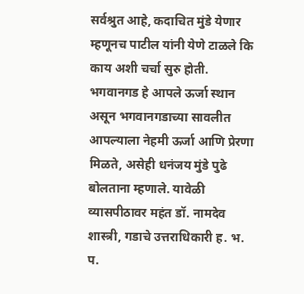सर्वश्रुत आहे, कदाचित मुंडे येणार म्हणूनच पाटील यांनी येणे टाळले कि काय अशी चर्चा सुरु होती.
भगवानगड हे आपले ऊर्जा स्थान असून भगवानगडाच्या सावलीत आपल्याला नेहमी ऊर्जा आणि प्रेरणा मिळते, असेही धनंजय मुंडे पुढे बोलताना म्हणाले. यावेळी व्यासपीठावर महंत डॉ. नामदेव शास्त्री, गडाचे उत्तराधिकारी ह. भ. प.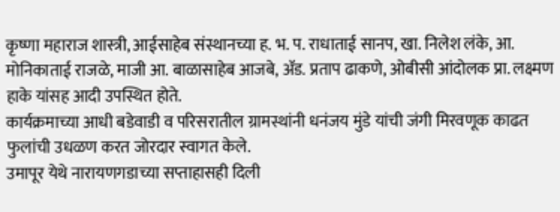कृष्णा महाराज शास्त्री, आईसाहेब संस्थानच्या ह. भ. प. राधाताई सानप, खा. निलेश लंके, आ. मोनिकाताई राजळे, माजी आ. बाळासाहेब आजबे, ॲड. प्रताप ढाकणे, ओबीसी आंदोलक प्रा. लक्ष्मण हाके यांसह आदी उपस्थित होते.
कार्यक्रमाच्या आधी बडेवाडी व परिसरातील ग्रामस्थांनी धनंजय मुंडे यांची जंगी मिरवणूक काढत फुलांची उधळण करत जोरदार स्वागत केले.
उमापूर येथे नारायणगडाच्या सप्ताहासही दिली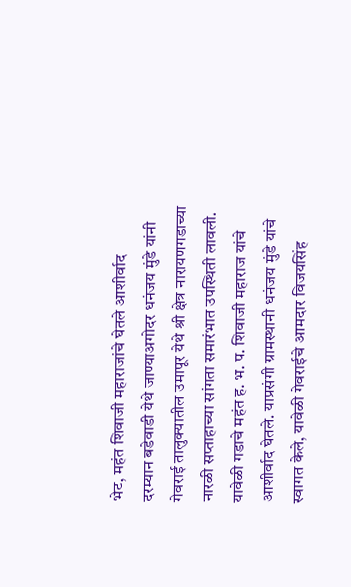भेट, महंत शिवाजी महाराजांचे घेतले आशीर्वाद
दरम्यान बडेवाडी येथे जाण्याअगोदर धनंजय मुंडे यांनी गेवराई तालुक्यातील उमापूर येथे श्री क्षेत्र नारायणगडाच्या नारळी सप्ताहाच्या सांगता समारंभात उपस्थिती लावली. यावेळी गडाचे महंत ह. भ. प. शिवाजी महाराज यांचे आशीर्वाद घेतले. याप्रसंगी ग्रामस्थानी धनंजय मुंडे यांचे स्वागत केले, यावेळी गेवराईचे आमदार विजयसिंह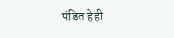पंडित हेही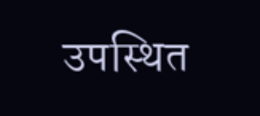उपस्थित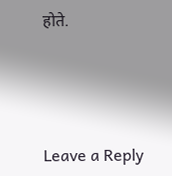होते.





Leave a Reply